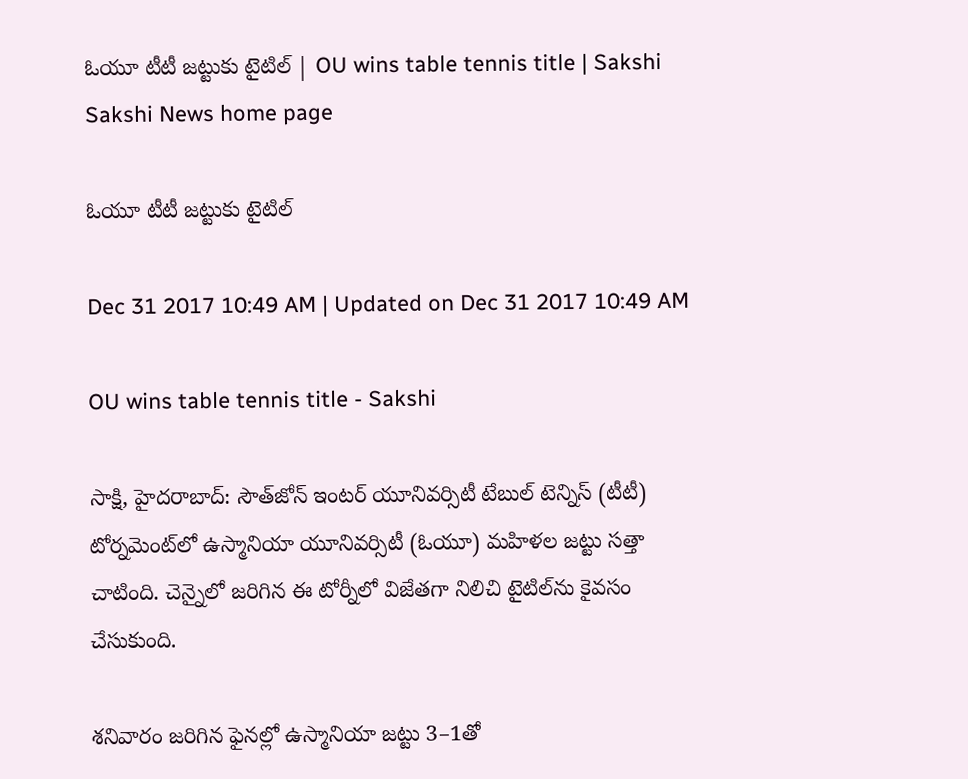ఓయూ టీటీ జట్టుకు టైటిల్‌ | OU wins table tennis title | Sakshi
Sakshi News home page

ఓయూ టీటీ జట్టుకు టైటిల్‌

Dec 31 2017 10:49 AM | Updated on Dec 31 2017 10:49 AM

OU wins table tennis title - Sakshi

సాక్షి, హైదరాబాద్‌: సౌత్‌జోన్‌ ఇంటర్‌ యూనివర్సిటీ టేబుల్‌ టెన్నిస్‌ (టీటీ) టోర్నమెంట్‌లో ఉస్మానియా యూనివర్సిటీ (ఓయూ) మహిళల జట్టు సత్తా చాటింది. చెన్నైలో జరిగిన ఈ టోర్నీలో విజేతగా నిలిచి టైటిల్‌ను కైవసం చేసుకుంది.

శనివారం జరిగిన ఫైనల్లో ఉస్మానియా జట్టు 3–1తో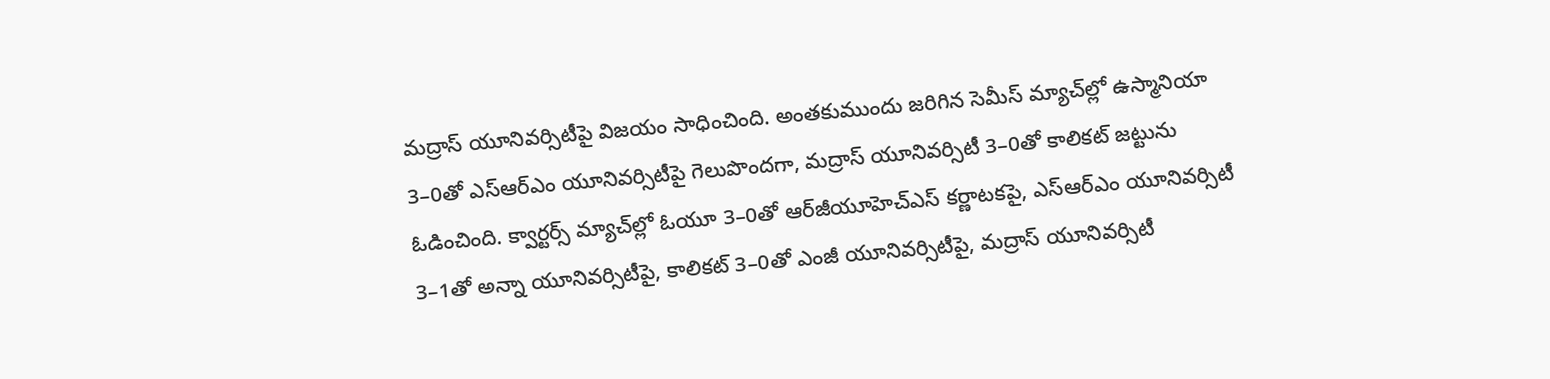మద్రాస్‌ యూనివర్సిటీపై విజయం సాధించింది. అంతకుముందు జరిగిన సెమీస్‌ మ్యాచ్‌ల్లో ఉస్మానియా 3–0తో ఎస్‌ఆర్‌ఎం యూనివర్సిటీపై గెలుపొందగా, మద్రాస్‌ యూనివర్సిటీ 3–0తో కాలికట్‌ జట్టును ఓడించింది. క్వార్టర్స్‌ మ్యాచ్‌ల్లో ఓయూ 3–0తో ఆర్‌జీయూహెచ్‌ఎస్‌ కర్ణాటకపై, ఎస్‌ఆర్‌ఎం యూనివర్సిటీ 3–1తో అన్నా యూనివర్సిటీపై, కాలికట్‌ 3–0తో ఎంజీ యూనివర్సిటీపై, మద్రాస్‌ యూనివర్సిటీ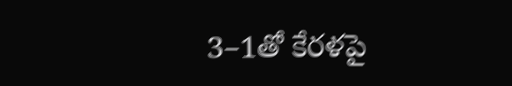3–1తో కేరళపై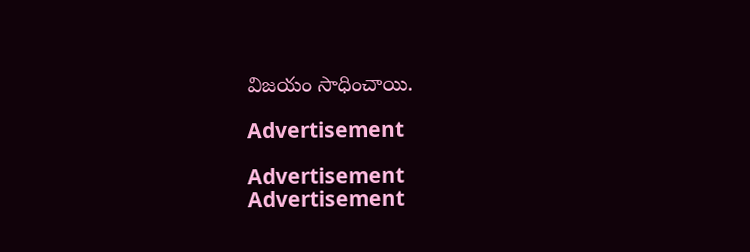విజయం సాధించాయి.

Advertisement

Advertisement
Advertisement